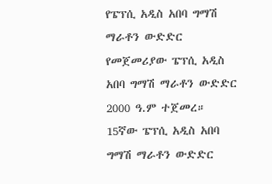የፔፕሲ አዲስ አበባ ግማሽ ማራቶን ውድድር
የመጀመሪያው ፔፕሲ አዲስ አበባ ግማሽ ማራቶን ውድድር 2000 ዓ.ም ተጀመረ።
15ኛው ፔፕሲ አዲስ አበባ ግማሽ ማራቶን ውድድር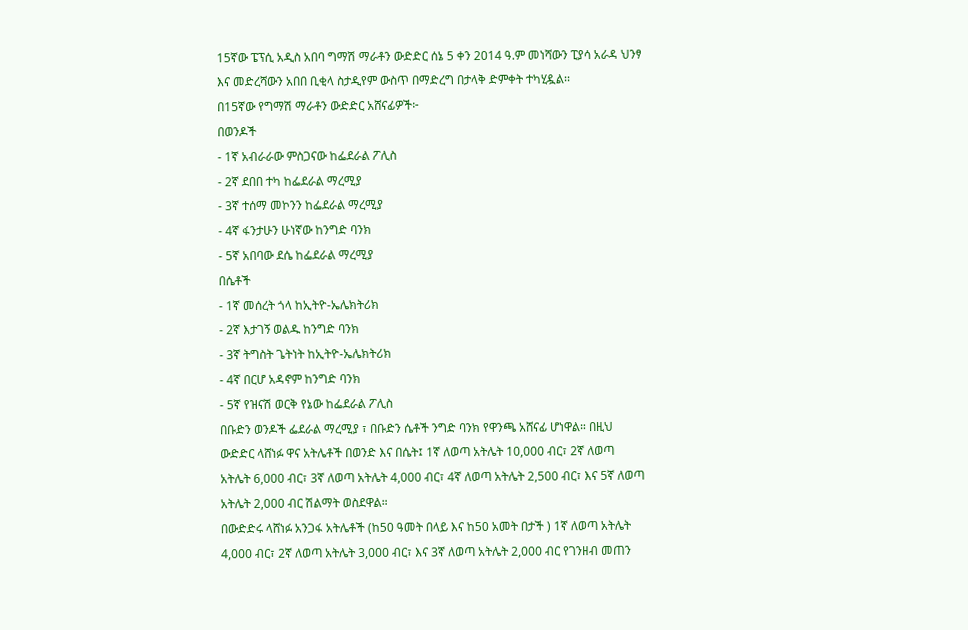15ኛው ፔፕሲ አዲስ አበባ ግማሽ ማራቶን ውድድር ሰኔ 5 ቀን 2014 ዓ.ም መነሻውን ፒያሳ አራዳ ህንፃ እና መድረሻውን አበበ ቢቂላ ስታዲየም ውስጥ በማድረግ በታላቅ ድምቀት ተካሂዷል፡፡
በ15ኛው የግማሽ ማራቶን ውድድር አሸናፊዎች፦
በወንዶች
- 1ኛ አብራራው ምስጋናው ከፌደራል ፖሊስ
- 2ኛ ደበበ ተካ ከፌደራል ማረሚያ
- 3ኛ ተሰማ መኮንን ከፌደራል ማረሚያ
- 4ኛ ፋንታሁን ሁነኛው ከንግድ ባንክ
- 5ኛ አበባው ደሴ ከፌደራል ማረሚያ
በሴቶች
- 1ኛ መሰረት ጎላ ከኢትዮ-ኤሌክትሪክ
- 2ኛ እታገኝ ወልዱ ከንግድ ባንክ
- 3ኛ ትግስት ጌትነት ከኢትዮ-ኤሌክትሪክ
- 4ኛ በርሆ አዳኖም ከንግድ ባንክ
- 5ኛ የዝናሽ ወርቅ የኔው ከፌደራል ፖሊስ
በቡድን ወንዶች ፌደራል ማረሚያ ፣ በቡድን ሴቶች ንግድ ባንክ የዋንጫ አሸናፊ ሆነዋል። በዚህ ውድድር ላሸነፉ ዋና አትሌቶች በወንድ እና በሴት፤ 1ኛ ለወጣ አትሌት 10,000 ብር፣ 2ኛ ለወጣ አትሌት 6,000 ብር፣ 3ኛ ለወጣ አትሌት 4,000 ብር፣ 4ኛ ለወጣ አትሌት 2,500 ብር፣ እና 5ኛ ለወጣ አትሌት 2,000 ብር ሽልማት ወስደዋል።
በውድድሩ ላሸነፉ አንጋፋ አትሌቶች (ከ50 ዓመት በላይ እና ከ50 አመት በታች ) 1ኛ ለወጣ አትሌት 4,000 ብር፣ 2ኛ ለወጣ አትሌት 3,000 ብር፣ እና 3ኛ ለወጣ አትሌት 2,000 ብር የገንዘብ መጠን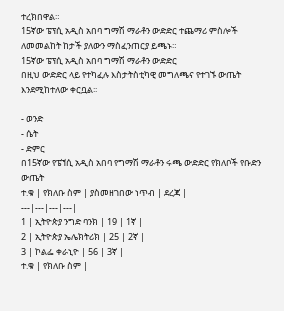ተረክበዋል።
15ኛው ፔፕሲ አዲስ አበባ ግማሽ ማራቶን ውድድር ተጨማሪ ምስሎች ለመመልከት ከታች ያለውን ማስፈንጠርያ ይጫኑ።
15ኛው ፔፕሲ አዲስ አበባ ግማሽ ማራቶን ውድድር
በዚህ ውድድር ላይ የተካፈሉ እስታትስቲካዊ መግለጫና የተገኙ ውጤት እንደሚከተለው ቀርቧል፡፡

- ወንድ
- ሴት
- ድምር
በ15ኛው የፔኘሲ አዲስ አበባ የግማሽ ማራቶን ሩጫ ውድድር የክለቦች የቡድን ውጤት
ተ.ቁ | የክለቡ ስም | ያስመዘገበው ነጥብ | ደረጃ |
---|---|---|---|
1 | ኢትዮጵያ ንግድ ባንክ | 19 | 1ኛ |
2 | ኢትዮጵያ ኤሌክትሪክ | 25 | 2ኛ |
3 | ኮልፌ ቀራኒዮ | 56 | 3ኛ |
ተ.ቁ | የክለቡ ስም |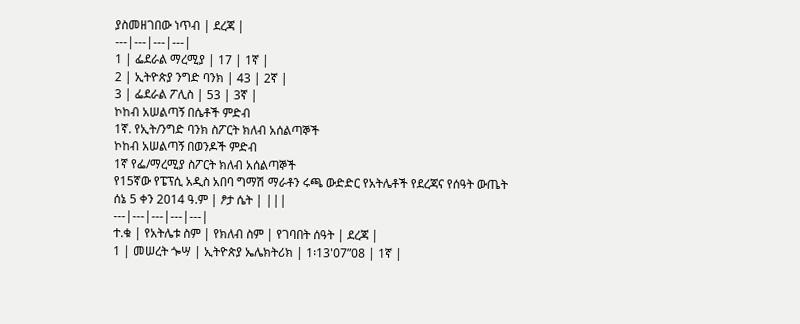ያስመዘገበው ነጥብ | ደረጃ |
---|---|---|---|
1 | ፌደራል ማረሚያ | 17 | 1ኛ |
2 | ኢትዮጵያ ንግድ ባንክ | 43 | 2ኛ |
3 | ፌደራል ፖሊስ | 53 | 3ኛ |
ኮከብ አሠልጣኝ በሴቶች ምድብ
1ኛ. የኢት/ንግድ ባንክ ስፖርት ክለብ አሰልጣኞች
ኮከብ አሠልጣኝ በወንዶች ምድብ
1ኛ የፌ/ማረሚያ ስፖርት ክለብ አሰልጣኞች
የ15ኛው የፔፕሲ አዲስ አበባ ግማሽ ማራቶን ሩጫ ውድድር የአትሌቶች የደረጃና የሰዓት ውጤት
ሰኔ 5 ቀን 2014 ዓ.ም | ፆታ ሴት | |||
---|---|---|---|---|
ተ.ቁ | የአትሌቱ ስም | የክለብ ስም | የገባበት ሰዓት | ደረጃ |
1 | መሠረት ጐሣ | ኢትዮጵያ ኤሌክትሪክ | 1፡13'07”08 | 1ኛ |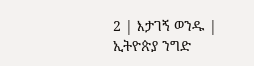2 | እታገኝ ወንዱ | ኢትዮጵያ ንግድ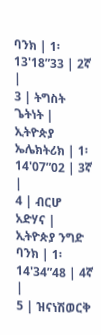ባንክ | 1፡13'18”33 | 2ኛ |
3 | ትግስት ጌትነት | ኢትዮጵያ ኤሌክትሪክ | 1፡14'07”02 | 3ኛ |
4 | ብርሆ አድሃና | ኢትዮጵያ ንግድ ባንክ | 1፡14'34”48 | 4ኛ |
5 | ዝናነሽወርቅ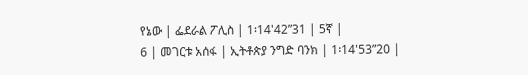የኔው | ፌደራል ፖሊስ | 1፡14'42”31 | 5ኛ |
6 | መገርቱ አሰፋ | ኢትቶጵያ ንግድ ባንክ | 1፡14'53”20 |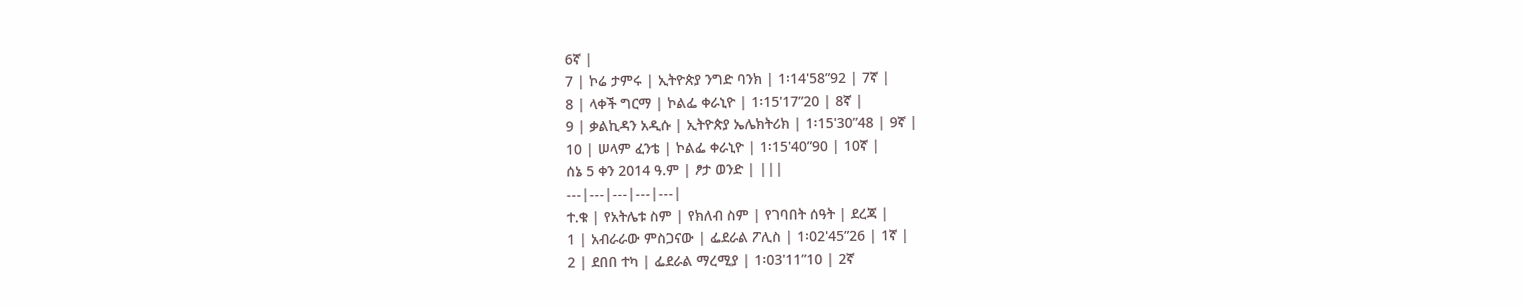6ኛ |
7 | ኮሬ ታምሩ | ኢትዮጵያ ንግድ ባንክ | 1፡14'58”92 | 7ኛ |
8 | ላቀች ግርማ | ኮልፌ ቀራኒዮ | 1፡15'17”20 | 8ኛ |
9 | ቃልኪዳን አዲሱ | ኢትዮጵያ ኤሌክትሪክ | 1፡15'30”48 | 9ኛ |
10 | ሠላም ፈንቴ | ኮልፌ ቀራኒዮ | 1፡15'40”90 | 10ኛ |
ሰኔ 5 ቀን 2014 ዓ.ም | ፆታ ወንድ | |||
---|---|---|---|---|
ተ.ቁ | የአትሌቱ ስም | የክለብ ስም | የገባበት ሰዓት | ደረጃ |
1 | አብራራው ምስጋናው | ፌደራል ፖሊስ | 1፡02'45”26 | 1ኛ |
2 | ደበበ ተካ | ፌደራል ማረሚያ | 1፡03'11”10 | 2ኛ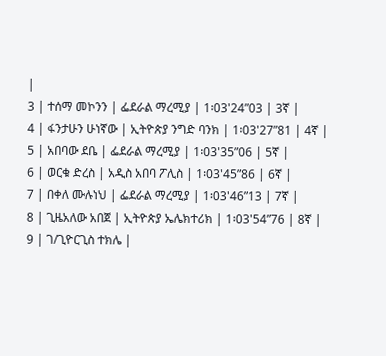|
3 | ተሰማ መኮንን | ፌደራል ማረሚያ | 1፡03'24”03 | 3ኛ |
4 | ፋንታሁን ሁነኛው | ኢትዮጵያ ንግድ ባንክ | 1፡03'27”81 | 4ኛ |
5 | አበባው ደቤ | ፌደራል ማረሚያ | 1፡03'35”06 | 5ኛ |
6 | ወርቁ ድረስ | አዲስ አበባ ፖሊስ | 1፡03'45”86 | 6ኛ |
7 | በቀለ ሙሉነህ | ፌደራል ማረሚያ | 1፡03'46”13 | 7ኛ |
8 | ጊዜአለው አበጀ | ኢትዮጵያ ኤሌክተሪክ | 1፡03'54”76 | 8ኛ |
9 | ገ/ጊዮርጊስ ተክሌ |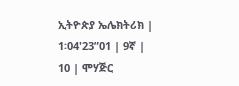ኢትዮጵያ ኤሌክትሪክ | 1፡04'23”01 | 9ኛ |
10 | ሞሃጅር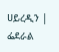ሀይረዲን | ፌደራል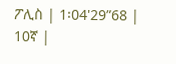ፖሊስ | 1፡04'29”68 | 10ኛ |